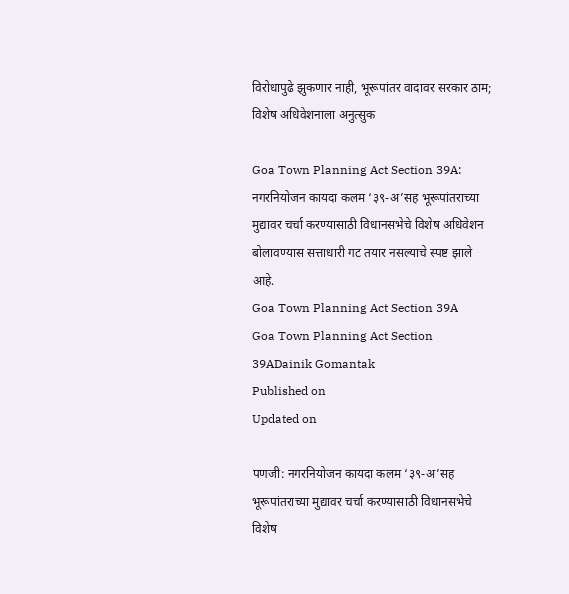विरोधापुढे झुकणार नाही, भूरूपांतर वादावर सरकार ठाम; विशेष अधिवेशनाला अनुत्‍सुक

Goa Town Planning Act Section 39A: नगरनियोजन कायदा कलम ‘३९-अ’सह भूरूपांतराच्या मुद्यावर चर्चा करण्यासाठी विधानसभेचे विशेष अधिवेशन बोलावण्यास सत्ताधारी गट तयार नसल्याचे स्पष्ट झाले आहे.
Goa Town Planning Act Section 39A
Goa Town Planning Act Section 39ADainik Gomantak
Published on
Updated on

पणजी: नगरनियोजन कायदा कलम ‘३९-अ’सह भूरूपांतराच्या मुद्यावर चर्चा करण्यासाठी विधानसभेचे विशेष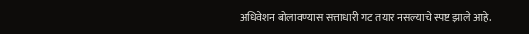अधिवेशन बोलावण्यास सत्ताधारी गट तयार नसल्याचे स्पष्ट झाले आहे.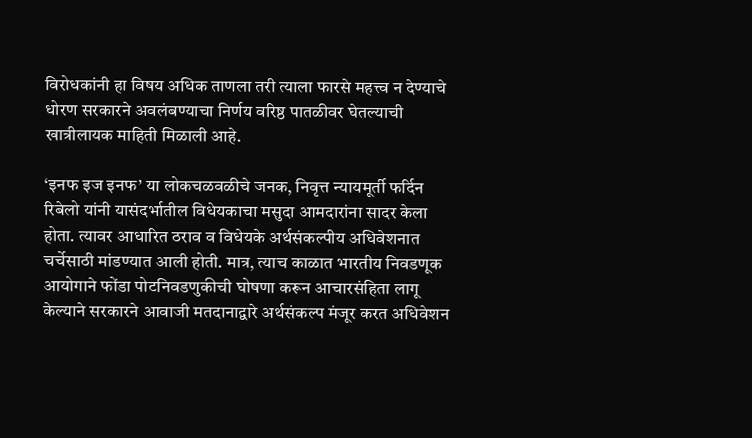विरोधकांनी हा विषय अधिक ताणला तरी त्याला फारसे महत्त्व न देण्याचे धोरण सरकारने अवलंबण्याचा निर्णय वरिष्ठ पातळीवर घेतल्याची खात्रीलायक माहिती मिळाली आहे.

‘इनफ इज इनफ’ या लोकचळवळीचे जनक, निवृत्त न्यायमूर्ती फर्दिन रिबेलो यांनी यासंदर्भातील विधेयकाचा मसुदा आमदारांना सादर केला होता. त्यावर आधारित ठराव व विधेयके अर्थसंकल्पीय अधिवेशनात चर्चेसाठी मांडण्यात आली होती. मात्र, त्याच काळात भारतीय निवडणूक आयोगाने फोंडा पोटनिवडणुकीची घोषणा करून आचारसंहिता लागू केल्याने सरकारने आवाजी मतदानाद्वारे अर्थसंकल्प मंजूर करत अधिवेशन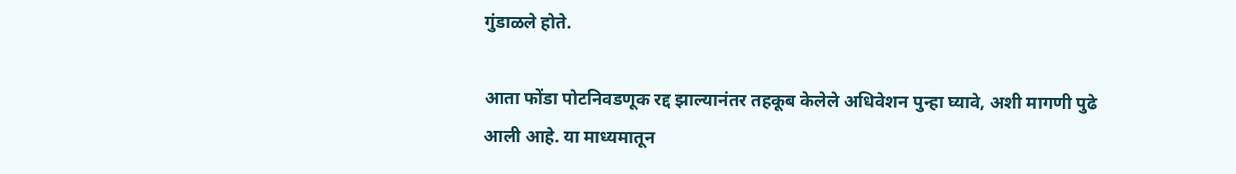गुंडाळले होते.

आता फोंडा पोटनिवडणूक रद्द झाल्यानंतर तहकूब केलेले अधिवेशन पुन्हा घ्यावे, अशी मागणी पुढे आली आहे. या माध्यमातून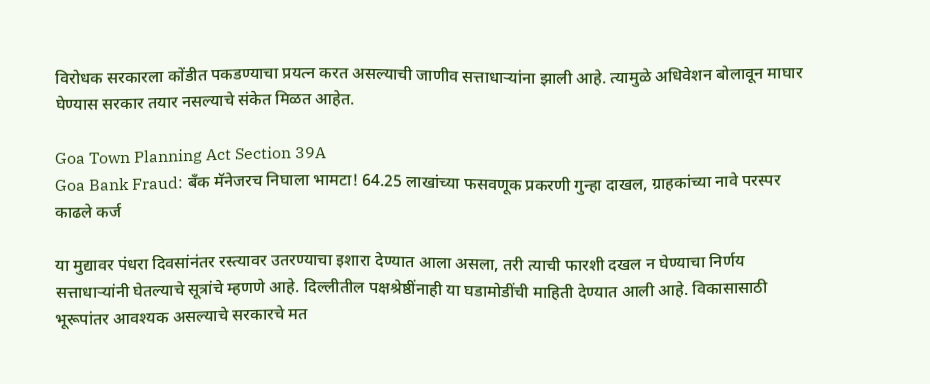विरोधक सरकारला कोंडीत पकडण्याचा प्रयत्न करत असल्याची जाणीव सत्ताधाऱ्यांना झाली आहे. त्यामुळे अधिवेशन बोलावून माघार घेण्यास सरकार तयार नसल्याचे संकेत मिळत आहेत.

Goa Town Planning Act Section 39A
Goa Bank Fraud: बँक मॅनेजरच निघाला भामटा! 64.25 लाखांच्या फसवणूक प्रकरणी गुन्हा दाखल, ग्राहकांच्या नावे परस्पर काढले कर्ज

या मुद्यावर पंधरा दिवसांनंतर रस्त्यावर उतरण्याचा इशारा देण्यात आला असला, तरी त्याची फारशी दखल न घेण्याचा निर्णय सत्ताधाऱ्यांनी घेतल्याचे सूत्रांचे म्हणणे आहे. दिल्लीतील पक्षश्रेष्ठींनाही या घडामोडींची माहिती देण्यात आली आहे. विकासासाठी भूरूपांतर आवश्यक असल्याचे सरकारचे मत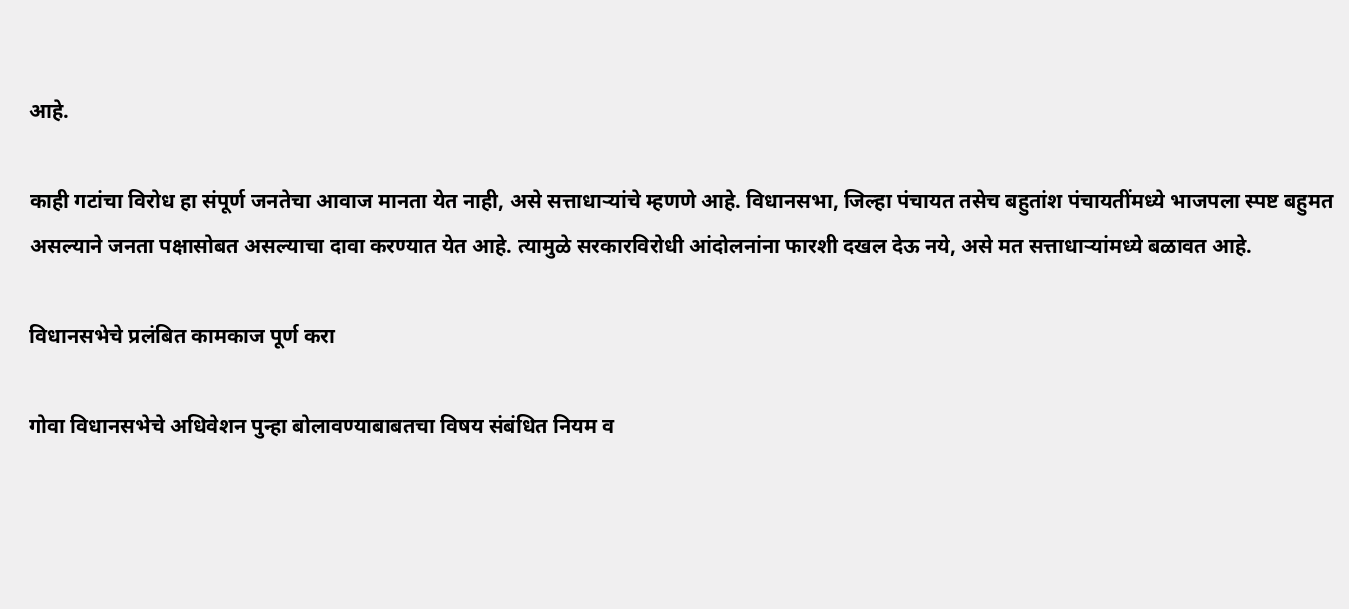आहे.

काही गटांचा विरोध हा संपूर्ण जनतेचा आवाज मानता येत नाही, असे सत्ताधाऱ्यांचे म्हणणे आहे. विधानसभा, जिल्हा पंचायत तसेच बहुतांश पंचायतींमध्ये भाजपला स्पष्ट बहुमत असल्याने जनता पक्षासोबत असल्याचा दावा करण्यात येत आहे. त्यामुळे सरकारविरोधी आंदोलनांना फारशी दखल देऊ नये, असे मत सत्ताधाऱ्यांमध्ये बळावत आहे.

विधानसभेचे प्रलंबित कामकाज पूर्ण करा

गोवा विधानसभेचे अधिवेशन पुन्हा बोलावण्याबाबतचा विषय संबंधित नियम व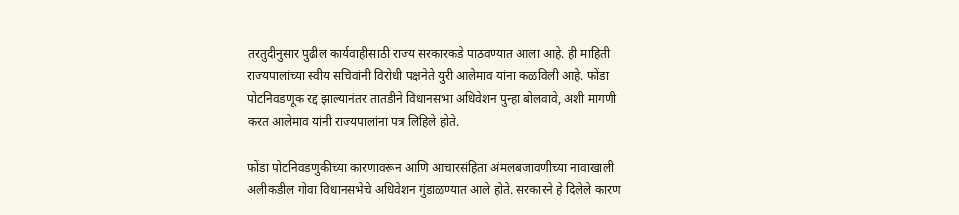तरतुदीनुसार पुढील कार्यवाहीसाठी राज्य सरकारकडे पाठवण्यात आला आहे. ही माहिती राज्यपालांच्या स्वीय सचिवांनी विरोधी पक्षनेते युरी आलेमाव यांना कळविली आहे. फोंडा पोटनिवडणूक रद्द झाल्यानंतर तातडीने विधानसभा अधिवेशन पुन्हा बोलवावे, अशी मागणी करत आलेमाव यांनी राज्यपालांना पत्र लिहिले होते.

फोंडा पोटनिवडणुकीच्या कारणावरून आणि आचारसंहिता अंमलबजावणीच्या नावाखाली अलीकडील गोवा विधानसभेचे अधिवेशन गुंडाळण्‍यात आले होते. सरकारने हे दिलेले कारण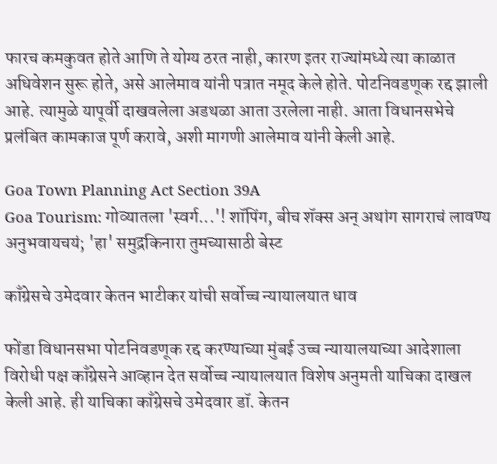फारच कमकुवत होते आणि ते योग्य ठरत नाही, कारण इतर राज्यांमध्ये त्या काळात अधिवेशन सुरू होते, असे आलेमाव यांनी पत्रात नमूद केले होते. पोटनिवडणूक रद्द झाली आहे. त्यामुळे यापूर्वी दाखवलेला अडथळा आता उरलेला नाही. आता विधानसभेचे प्रलंबित कामकाज पूर्ण करावे, अशी मागणी आलेमाव यांनी केली आहे.

Goa Town Planning Act Section 39A
Goa Tourism: गोव्यातला 'स्वर्ग...'! शॉपिंग, बीच शॅक्स अन् अथांग सागराचं लावण्य अनुभवायचयं; 'हा' समुद्रकिनारा तुमच्यासाठी बेस्ट

काँग्रेसचे उमेदवार केतन भाटीकर यांची सर्वोच्च न्‍यायालयात धाव

फोंडा विधानसभा पोटनिवडणूक रद्द करण्याच्या मुंबई उच्च न्यायालयाच्या आदेशाला विरोधी पक्ष काँग्रेसने आव्हान देत सर्वोच्च न्यायालयात विशेष अनुमती याचिका दाखल केली आहे. ही याचिका काँग्रेसचे उमेदवार डॉ. केतन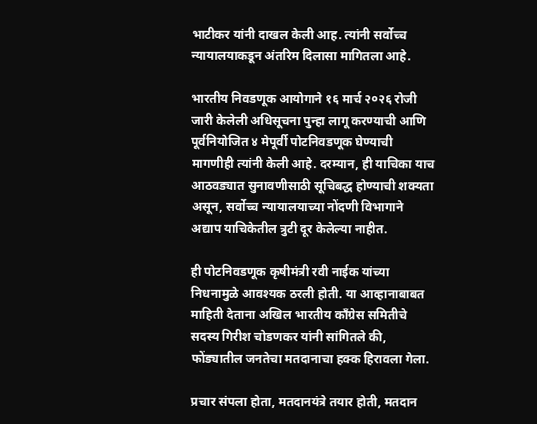भाटीकर यांनी दाखल केली आह. त्यांनी सर्वोच्च न्यायालयाकडून अंतरिम दिलासा मागितला आहे.

भारतीय निवडणूक आयोगाने १६ मार्च २०२६ रोजी जारी केलेली अधिसूचना पुन्हा लागू करण्याची आणि पूर्वनियोजित ४ मेपूर्वी पोटनिवडणूक घेण्याची मागणीही त्यांनी केली आहे. दरम्यान, ही याचिका याच आठवड्यात सुनावणीसाठी सूचिबद्ध होण्याची शक्यता असून, सर्वोच्च न्यायालयाच्या नोंदणी विभागाने अद्याप याचिकेतील त्रुटी दूर केलेल्या नाहीत.

ही पोटनिवडणूक कृषीमंत्री रवी नाईक यांच्या निधनामुळे आवश्यक ठरली होती. या आव्‍हानाबाबत माहिती देताना अखिल भारतीय काँग्रेस समितीचे सदस्य गिरीश चोडणकर यांनी सांगितले की, फोंड्यातील जनतेचा मतदानाचा हक्क हिरावला गेला.

प्रचार संपला होता, मतदानयंत्रे तयार होती, मतदान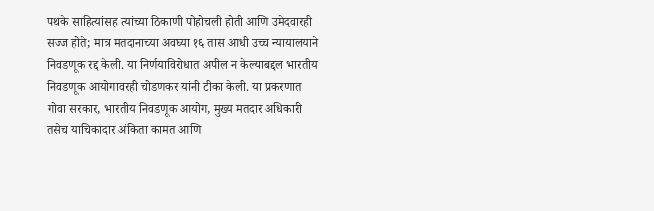पथके साहित्यांसह त्यांच्या ठिकाणी पोहोचली होती आणि उमेदवारही सज्ज होते; मात्र मतदानाच्या अवघ्या १६ तास आधी उच्च न्यायालयाने निवडणूक रद्द केली. या निर्णयाविरोधात अपील न केल्याबद्दल भारतीय निवडणूक आयोगावरही चोडणकर यांनी टीका केली. या प्रकरणात गोवा सरकार, भारतीय निवडणूक आयोग, मुख्य मतदार अधिकारी तसेच याचिकादार अंकिता कामत आणि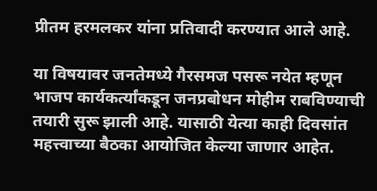प्रीतम हरमलकर यांना प्रतिवादी करण्यात आले आहे.

या विषयावर जनतेमध्ये गैरसमज पसरू नयेत म्हणून भाजप कार्यकर्त्यांकडून जनप्रबोधन मोहीम राबविण्याची तयारी सुरू झाली आहे. यासाठी येत्या काही दिवसांत महत्त्वाच्या बैठका आयोजित केल्या जाणार आहेत.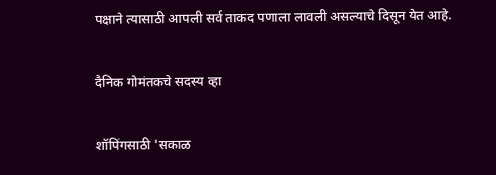पक्षाने त्‍यासाठी आपली सर्व ताकद पणाला लावली असल्‍याचे दिसून येत आहे.

दैनिक गोमंतकचे सदस्य व्हा

शॉपिंगसाठी 'सकाळ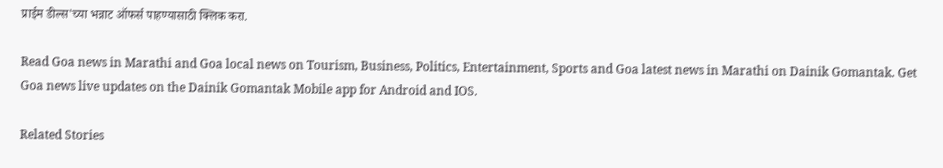प्राईम डील्स'च्या भन्नाट ऑफर्स पाहण्यासाठी क्लिक करा.

Read Goa news in Marathi and Goa local news on Tourism, Business, Politics, Entertainment, Sports and Goa latest news in Marathi on Dainik Gomantak. Get Goa news live updates on the Dainik Gomantak Mobile app for Android and IOS.

Related Stories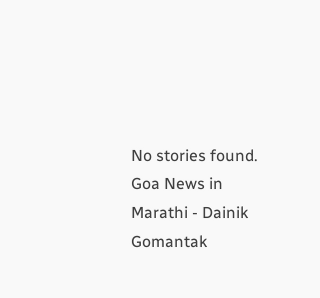No stories found.
Goa News in Marathi - Dainik Gomantak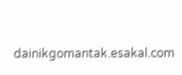dainikgomantak.esakal.com